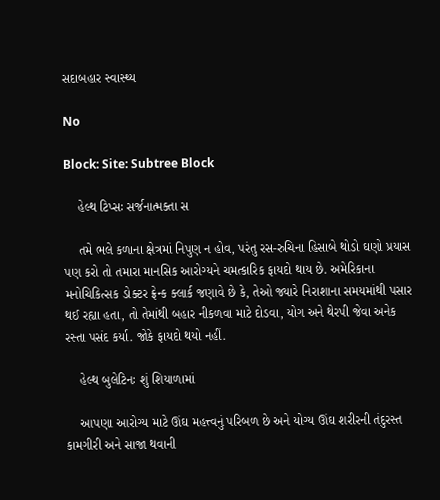સદાબહાર સ્વાસ્થ્ય

No

Block: Site: Subtree Block

    હેલ્થ ટિપ્સઃ સર્જનાત્મક્તા સ

    તમે ભલે કળાના ક્ષેત્રમાં નિપુણ ન હોવ, પરંતુ રસ-રુચિના હિસાબે થોડો ઘણો પ્રયાસ પણ કરો તો તમારા માનસિક આરોગ્યને ચમત્કારિક ફાયદો થાય છે. અમેરિકાના મનોચિકિત્સક ડોક્ટર ફ્રેન્ક ક્લાર્ક જણાવે છે કે, તેઓ જ્યારે નિરાશાના સમયમાંથી પસાર થઈ રહ્યા હતા, તો તેમાંથી બહાર નીકળવા માટે દોડવા, યોગ અને થેરપી જેવા અનેક રસ્તા પસંદ કર્યા. જોકે ફાયદો થયો નહીં.

    હેલ્થ બુલેટિનઃ શું શિયાળામાં

    આપણા આરોગ્ય માટે ઊંઘ મહત્ત્વનું પરિબળ છે અને યોગ્ય ઊંઘ શરીરની તંદુરસ્ત કામગીરી અને સાજા થવાની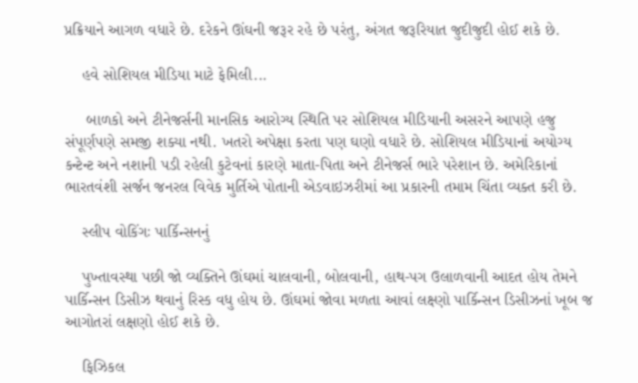પ્રક્રિયાને આગળ વધારે છે. દરેકને ઊંઘની જરૂર રહે છે પરંતુ, અંગત જરૂરિયાત જુદીજુદી હોઈ શકે છે.

    હવે સોશિયલ મીડિયા માટે ફેમિલી...

     બાળકો અને ટીનેજર્સની માનસિક આરોગ્ય સ્થિતિ પર સોશિયલ મીડિયાની અસરને આપણે હજુ સંપૂર્ણપણે સમજી શક્યા નથી. ખતરો અપેક્ષા કરતા પણ ઘણો વધારે છે. સોશિયલ મીડિયાનાં અયોગ્ય કન્ટેન્ટ અને નશાની પડી રહેલી કુટેવનાં કારણે માતા-પિતા અને ટીનેજર્સ ભારે પરેશાન છે. અમેરિકાનાં ભારતવંશી સર્જન જનરલ વિવેક મુર્તિએ પોતાની એડવાઇઝરીમાં આ પ્રકારની તમામ ચિંતા વ્યક્ત કરી છે.

    સ્લીપ વોકિંગઃ પાર્કિન્સનનું

    પુખ્તાવસ્થા પછી જો વ્યક્તિને ઊંઘમાં ચાલવાની, બોલવાની, હાથ-પગ ઉલાળવાની આદત હોય તેમને પાર્કિન્સન ડિસીઝ થવાનું રિસ્ક વધુ હોય છે. ઊંઘમાં જોવા મળતા આવાં લક્ષ્ણો પાર્કિન્સન ડિસીઝનાં ખૂબ જ આગોતરાં લક્ષણો હોઈ શકે છે.

    ફિઝિકલ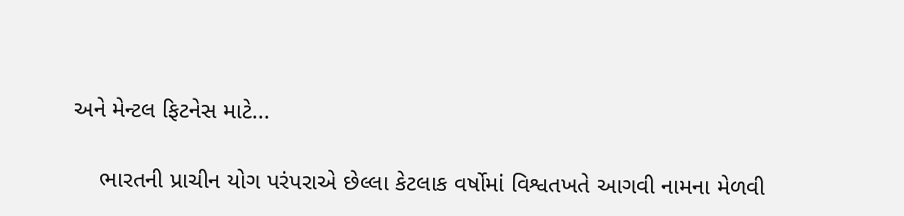અને મેન્ટલ ફિટનેસ માટે...

    ભારતની પ્રાચીન યોગ પરંપરાએ છેલ્લા કેટલાક વર્ષોમાં વિશ્વતખતે આગવી નામના મેળવી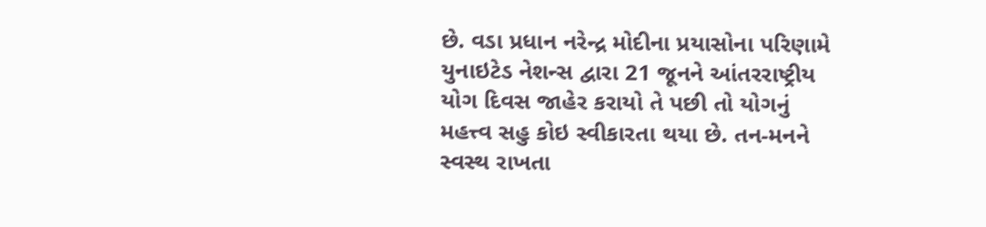છે. વડા પ્રધાન નરેન્દ્ર મોદીના પ્રયાસોના પરિણામે યુનાઇટેડ નેશન્સ દ્વારા 21 જૂનને આંતરરાષ્ટ્રીય યોગ દિવસ જાહેર કરાયો તે પછી તો યોગનું મહત્ત્વ સહુ કોઇ સ્વીકારતા થયા છે. તન-મનને સ્વસ્થ રાખતા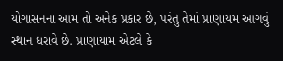યોગાસનના આમ તો અનેક પ્રકાર છે, પરંતુ તેમાં પ્રાણાયમ આગવું સ્થાન ધરાવે છે. પ્રાણાયામ એટલે કે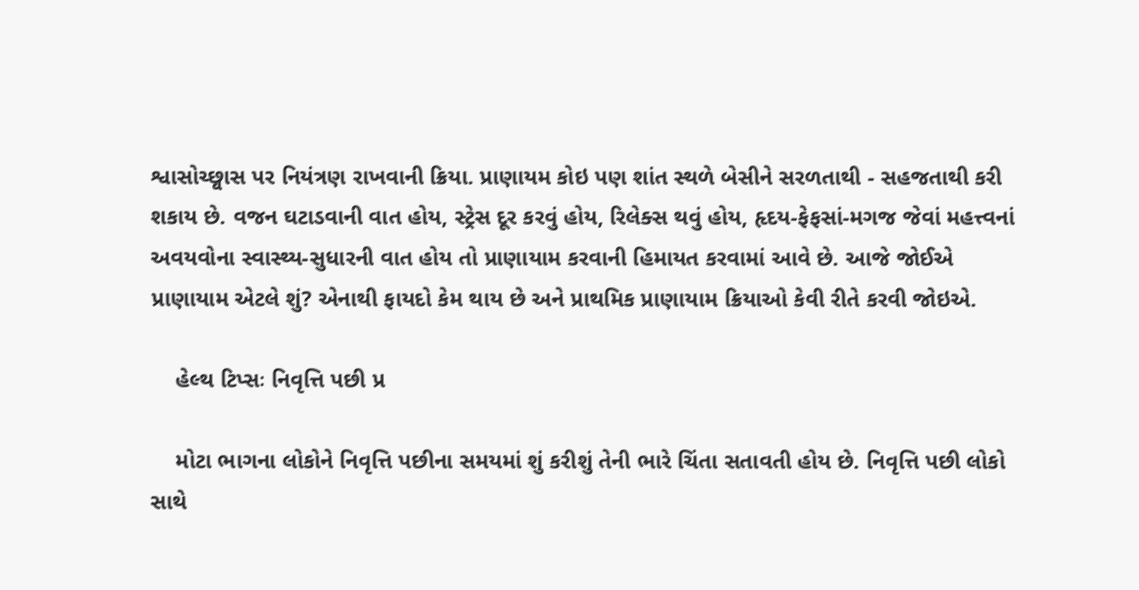શ્વાસોચ્છ્વાસ પર નિયંત્રણ રાખવાની ક્રિયા. પ્રાણાયમ કોઇ પણ શાંત સ્થળે બેસીને સરળતાથી - સહજતાથી કરી શકાય છે. વજન ઘટાડવાની વાત હોય, સ્ટ્રેસ દૂર કરવું હોય, રિલેક્સ થવું હોય, હૃદય-ફેફસાં-મગજ જેવાં મહત્ત્વનાં અવયવોના સ્વાસ્થ્ય-સુધારની વાત હોય તો પ્રાણાયામ કરવાની હિમાયત કરવામાં આવે છે. આજે જોઈએ પ્રાણાયામ એટલે શું? એનાથી ફાયદો કેમ થાય છે અને પ્રાથમિક પ્રાણાયામ ક્રિયાઓ કેવી રીતે કરવી જોઇએ.

    હેલ્થ ટિપ્સઃ નિવૃત્તિ પછી પ્ર

    મોટા ભાગના લોકોને નિવૃત્તિ પછીના સમયમાં શું કરીશું તેની ભારે ચિંતા સતાવતી હોય છે. નિવૃત્તિ પછી લોકો સાથે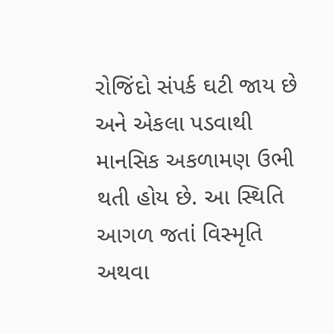રોજિંદો સંપર્ક ઘટી જાય છે અને એકલા પડવાથી માનસિક અકળામણ ઉભી થતી હોય છે. આ સ્થિતિ આગળ જતાં વિસ્મૃતિ અથવા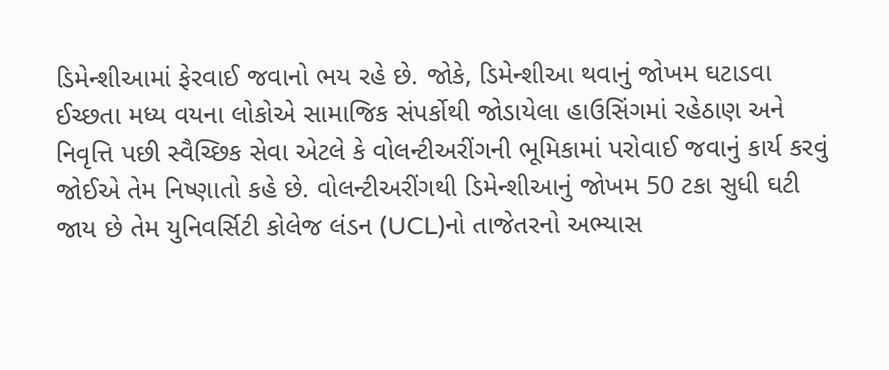ડિમેન્શીઆમાં ફેરવાઈ જવાનો ભય રહે છે. જોકે, ડિમેન્શીઆ થવાનું જોખમ ઘટાડવા ઈચ્છતા મધ્ય વયના લોકોએ સામાજિક સંપર્કોથી જોડાયેલા હાઉસિંગમાં રહેઠાણ અને નિવૃત્તિ પછી સ્વૈચ્છિક સેવા એટલે કે વોલન્ટીઅરીંગની ભૂમિકામાં પરોવાઈ જવાનું કાર્ય કરવું જોઈએ તેમ નિષ્ણાતો કહે છે. વોલન્ટીઅરીંગથી ડિમેન્શીઆનું જોખમ 50 ટકા સુધી ઘટી જાય છે તેમ યુનિવર્સિટી કોલેજ લંડન (UCL)નો તાજેતરનો અભ્યાસ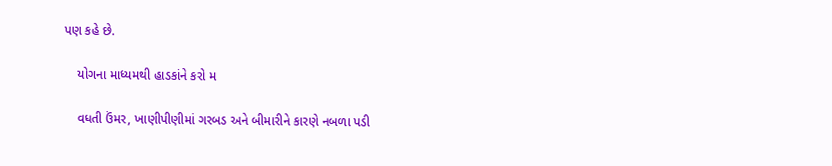પણ કહે છે.

    યોગના માધ્યમથી હાડકાંને કરો મ

    વધતી ઉંમર, ખાણીપીણીમાં ગરબડ અને બીમારીને કારણે નબળા પડી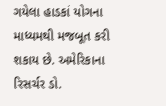ગયેલા હાડકાં યોગના માધ્યમથી મજબૂત કરી શકાય છે. અમેરિકાના રિસર્ચર ડો.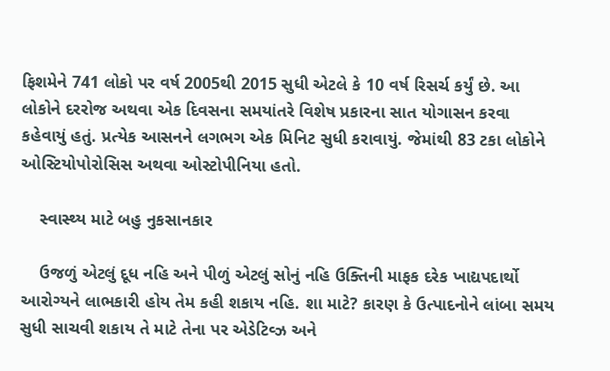ફિશમેને 741 લોકો પર વર્ષ 2005થી 2015 સુધી એટલે કે 10 વર્ષ રિસર્ચ કર્યું છે. આ લોકોને દરરોજ અથવા એક દિવસના સમયાંતરે વિશેષ પ્રકારના સાત યોગાસન કરવા કહેવાયું હતું. પ્રત્યેક આસનને લગભગ એક મિનિટ સુધી કરાવાયું. જેમાંથી 83 ટકા લોકોને ઓસ્ટિયોપોરોસિસ અથવા ઓસ્ટોપીનિયા હતો.

    સ્વાસ્થ્ય માટે બહુ નુકસાનકાર

    ઉજળું એટલું દૂધ નહિ અને પીળું એટલું સોનું નહિ ઉક્તિની માફક દરેક ખાદ્યપદાર્થો આરોગ્યને લાભકારી હોય તેમ કહી શકાય નહિ. શા માટે? કારણ કે ઉત્પાદનોને લાંબા સમય સુધી સાચવી શકાય તે માટે તેના પર એડેટિવ્ઝ અને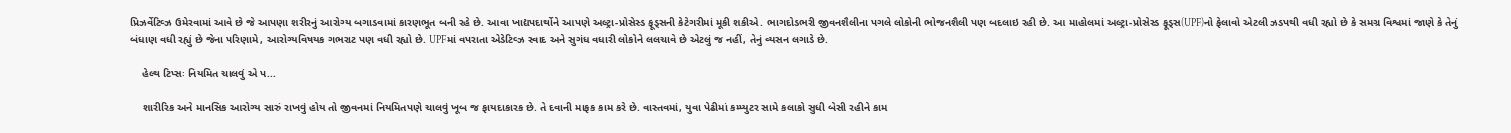પ્રિઝર્વેટિવ્ઝ ઉમેરવામાં આવે છે જે આપણા શરીરનું આરોગ્ય બગાડવામાં કારણભૂત બની રહે છે. આવા ખાદ્યપદાર્થોને આપણે અલ્ટ્રા-પ્રોસેસ્ડ ફૂડ્સની કેટેગરીમાં મૂકી શકીએ. ભાગદોડભરી જીવનશૈલીના પગલે લોકોની ભોજનશૈલી પણ બદલાઇ રહી છે. આ માહોલમાં અલ્ટ્રા-પ્રોસેસ્ડ ફૂડ્સ(UPF)નો ફેલાવો એટલી ઝડપથી વધી રહ્યો છે કે સમગ્ર વિશ્વમાં જાણે કે તેનું બંધાણ વધી રહ્યું છે જેના પરિણામે, આરોગ્યવિષયક ગભરાટ પણ વધી રહ્યો છે. UPFમાં વપરાતા એડેટિવ્ઝ સ્વાદ અને સુગંધ વધારી લોકોને લલચાવે છે એટલું જ નહીં, તેનું વ્યસન લગાડે છે.

    હેલ્થ ટિપ્સઃ નિયમિત ચાલવું એ પ...

    શારીરિક અને માનસિક આરોગ્ય સારું રાખવું હોય તો જીવનમાં નિયમિતપણે ચાલવું ખૂબ જ ફાયદાકારક છે. તે દવાની માફક કામ કરે છે. વાસ્તવમાં, યુવા પેઢીમાં કમ્પ્યુટર સામે કલાકો સુધી બેસી રહીને કામ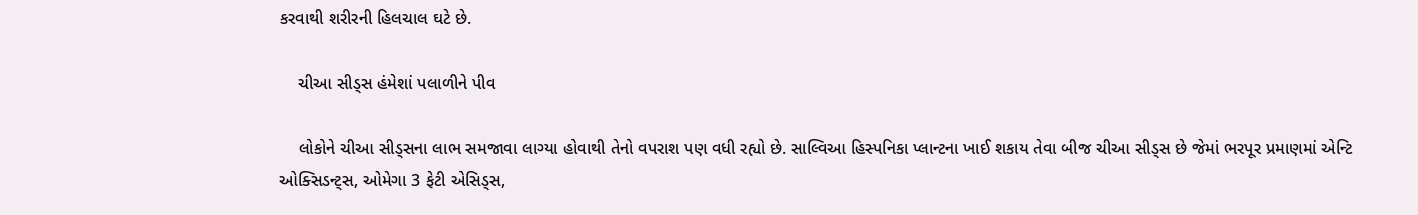કરવાથી શરીરની હિલચાલ ઘટે છે.

    ચીઆ સીડ્સ હંમેશાં પલાળીને પીવ

    લોકોને ચીઆ સીડ્સના લાભ સમજાવા લાગ્યા હોવાથી તેનો વપરાશ પણ વધી રહ્યો છે. સાલ્વિઆ હિસ્પનિકા પ્લાન્ટના ખાઈ શકાય તેવા બીજ ચીઆ સીડ્સ છે જેમાં ભરપૂર પ્રમાણમાં એન્ટિ ઓક્સિડન્ટ્સ, ઓમેગા 3 ફેટી એસિડ્સ,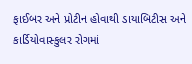ફાઈબર અને પ્રોટીન હોવાથી ડાયાબિટીસ અને કાર્ડિયોવાસ્કુલર રોગમાં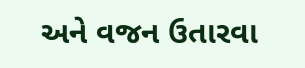અને વજન ઉતારવા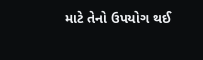માટે તેનો ઉપયોગ થઈ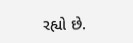રહ્યો છે.